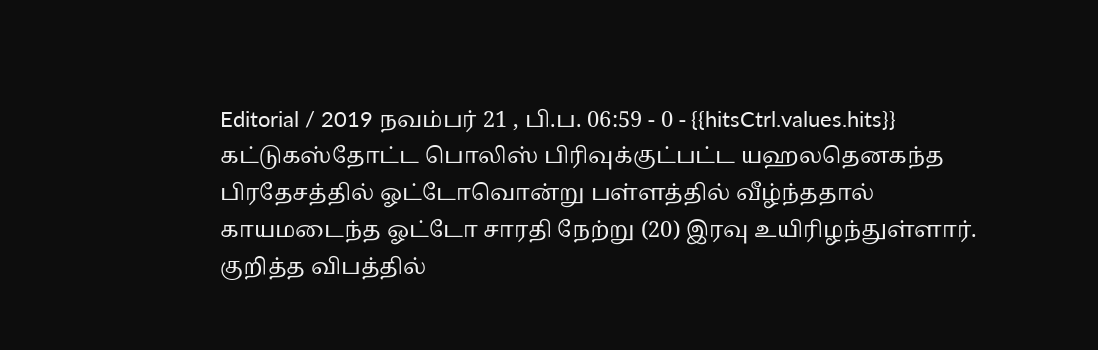Editorial / 2019 நவம்பர் 21 , பி.ப. 06:59 - 0 - {{hitsCtrl.values.hits}}
கட்டுகஸ்தோட்ட பொலிஸ் பிரிவுக்குட்பட்ட யஹலதெனகந்த பிரதேசத்தில் ஓட்டோவொன்று பள்ளத்தில் வீழ்ந்ததால் காயமடைந்த ஓட்டோ சாரதி நேற்று (20) இரவு உயிரிழந்துள்ளார்.
குறித்த விபத்தில்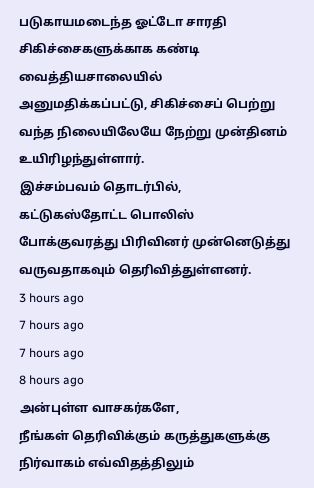படுகாயமடைந்த ஓட்டோ சாரதி சிகிச்சைகளுக்காக கண்டி வைத்தியசாலையில் அனுமதிக்கப்பட்டு, சிகிச்சைப் பெற்று வந்த நிலையிலேயே நேற்று முன்தினம் உயிரிழந்துள்ளார்.
இச்சம்பவம் தொடர்பில், கட்டுகஸ்தோட்ட பொலிஸ் போக்குவரத்து பிரிவினர் முன்னெடுத்து வருவதாகவும் தெரிவித்துள்ளனர்.
3 hours ago
7 hours ago
7 hours ago
8 hours ago
அன்புள்ள வாசகர்களே,
நீங்கள் தெரிவிக்கும் கருத்துகளுக்கு நிர்வாகம் எவ்விதத்திலும்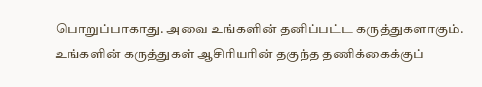பொறுப்பாகாது. அவை உங்களின் தனிப்பட்ட கருத்துகளாகும். உங்களின் கருத்துகள் ஆசிரியரின் தகுந்த தணிக்கைக்குப்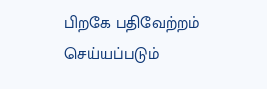பிறகே பதிவேற்றம் செய்யப்படும்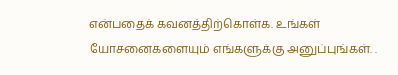என்பதைக் கவனத்திற்கொள்க. உங்கள் யோசனைகளையும் எங்களுக்கு அனுப்புங்கள். .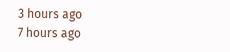3 hours ago
7 hours ago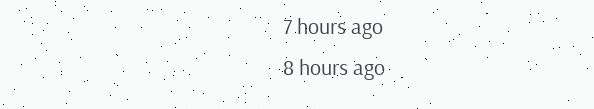7 hours ago
8 hours ago